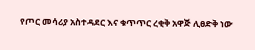የጦር መሳሪያ አስተዳደር እና ቁጥጥር ረቂቅ አዋጅ ሊፀድቅ ነው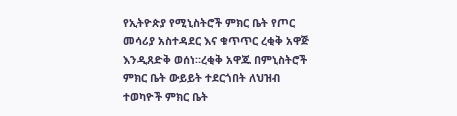የኢትዮጵያ የሚኒስትሮች ምክር ቤት የጦር መሳሪያ አስተዳደር እና ቁጥጥር ረቂቅ አዋጅ እንዲጸድቅ ወሰነ።ረቂቅ አዋጁ በምኒስትሮች ምክር ቤት ውይይት ተደርጎበት ለህዝብ ተወካዮች ምክር ቤት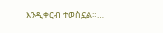እንዲቀርብ ተወስኗል።…